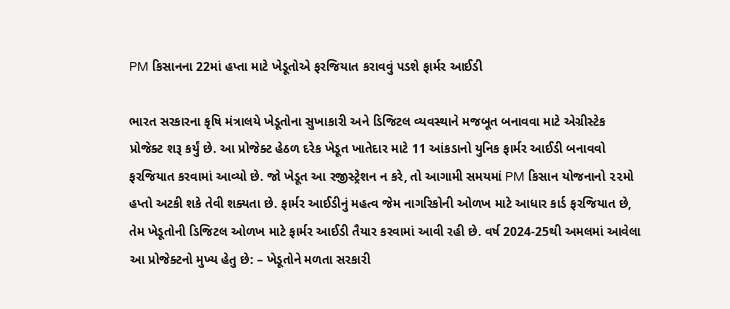PM કિસાનના 22માં હપ્તા માટે ખેડૂતોએ ફરજિયાત કરાવવું પડશે ફાર્મર આઈડી

ભારત સરકારના કૃષિ મંત્રાલયે ખેડૂતોના સુખાકારી અને ડિજિટલ વ્યવસ્થાને મજબૂત બનાવવા માટે એગ્રીસ્ટેક પ્રોજેક્ટ શરૂ કર્યું છે. આ પ્રોજેક્ટ હેઠળ દરેક ખેડૂત ખાતેદાર માટે 11 આંકડાનો યુનિક ફાર્મર આઈડી બનાવવો ફરજિયાત કરવામાં આવ્યો છે. જો ખેડૂત આ રજીસ્ટ્રેશન ન કરે, તો આગામી સમયમાં PM કિસાન યોજનાનો ૨૨મો હપ્તો અટકી શકે તેવી શક્યતા છે. ફાર્મર આઈડીનું મહત્વ જેમ નાગરિકોની ઓળખ માટે આધાર કાર્ડ ફરજિયાત છે, તેમ ખેડૂતોની ડિજિટલ ઓળખ માટે ફાર્મર આઈડી તૈયાર કરવામાં આવી રહી છે. વર્ષ 2024-25થી અમલમાં આવેલા આ પ્રોજેક્ટનો મુખ્ય હેતુ છે: – ખેડૂતોને મળતા સરકારી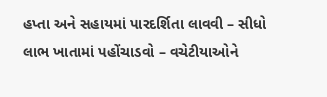હપ્તા અને સહાયમાં પારદર્શિતા લાવવી – સીધો લાભ ખાતામાં પહોંચાડવો – વચેટીયાઓને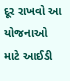દૂર રાખવો આ યોજનાઓ માટે આઈડી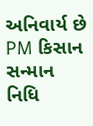અનિવાર્ય છે PM કિસાન સન્માન નિધિ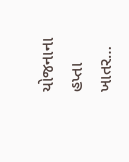યોજનાના હપ્તા ખાતર…